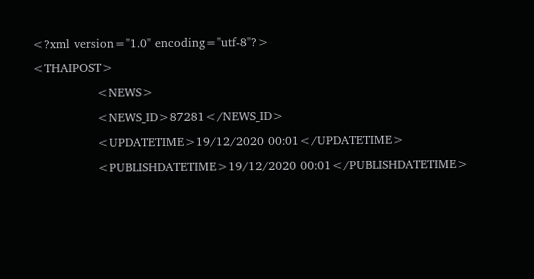<?xml version="1.0" encoding="utf-8"?>
<THAIPOST>
                <NEWS>
                <NEWS_ID>87281</NEWS_ID>
                <UPDATETIME>19/12/2020 00:01</UPDATETIME>
                <PUBLISHDATETIME>19/12/2020 00:01</PUBLISHDATETIME>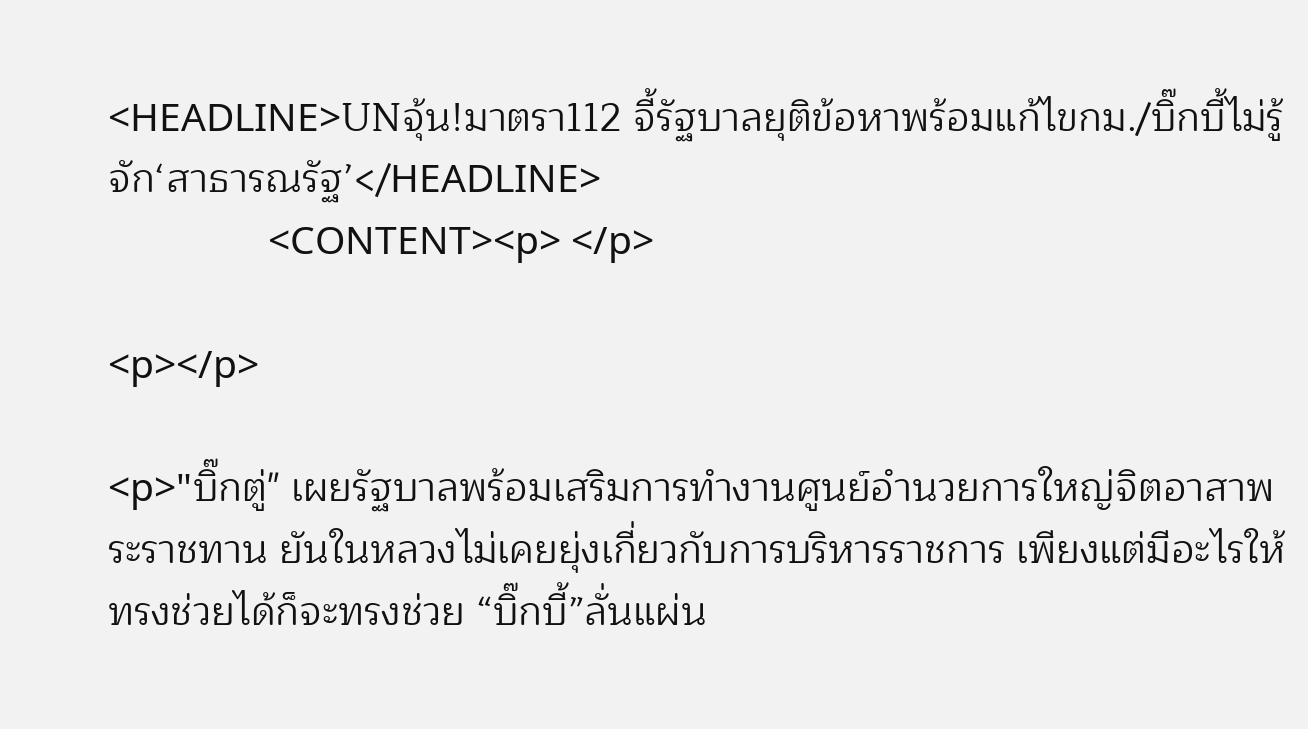<HEADLINE>UNจุ้น!มาตรา112 จี้รัฐบาลยุติข้อหาพร้อมแก้ไขกม./บิ๊กบี้ไม่รู้จัก‘สาธารณรัฐ’</HEADLINE>
                <CONTENT><p> </p>

<p></p>

<p>"บิ๊กตู่" เผยรัฐบาลพร้อมเสริมการทำงานศูนย์อำนวยการใหญ่จิตอาสาพระราชทาน ยันในหลวงไม่เคยยุ่งเกี่ยวกับการบริหารราชการ เพียงแต่มีอะไรให้ทรงช่วยได้ก็จะทรงช่วย “บิ๊กบี้”ลั่นแผ่น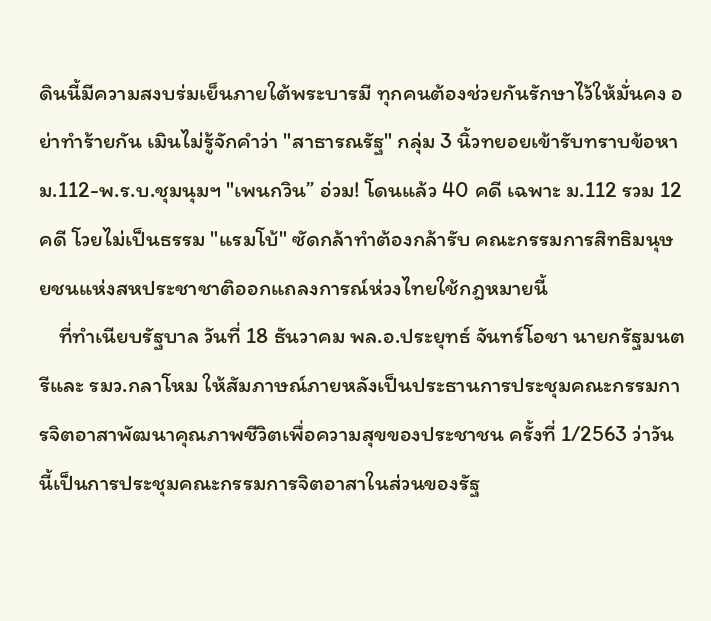ดินนี้มีความสงบร่มเย็นภายใต้พระบารมี ทุกคนต้องช่วยกันรักษาไว้ให้มั่นคง อย่าทำร้ายกัน เมินไม่รู้จักคำว่า "สาธารณรัฐ" กลุ่ม 3 นิ้วทยอยเข้ารับทราบข้อหา ม.112-พ.ร.บ.ชุมนุมฯ "เพนกวิน” อ่วม! โดนแล้ว 40 คดี เฉพาะ ม.112 รวม 12 คดี โวยไม่เป็นธรรม "แรมโบ้" ซัดกล้าทำต้องกล้ารับ คณะกรรมการสิทธิมนุษยชนแห่งสหประชาชาติออกแถลงการณ์ห่วงไทยใช้กฎหมายนี้
    ที่ทำเนียบรัฐบาล วันที่ 18 ธันวาคม พล.อ.ประยุทธ์ จันทร์โอชา นายกรัฐมนตรีและ รมว.กลาโหม ให้สัมภาษณ์ภายหลังเป็นประธานการประชุมคณะกรรมการจิตอาสาพัฒนาคุณภาพชีวิตเพื่อความสุขของประชาชน ครั้งที่ 1/2563 ว่าวันนี้เป็นการประชุมคณะกรรมการจิตอาสาในส่วนของรัฐ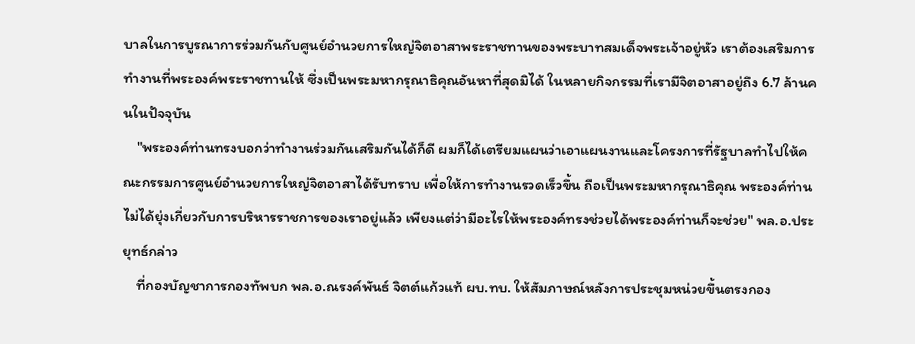บาลในการบูรณาการร่วมกันกับศูนย์อำนวยการใหญ่จิตอาสาพระราชทานของพระบาทสมเด็จพระเจ้าอยู่หัว เราต้องเสริมการทำงานที่พระองค์พระราชทานให้ ซึ่งเป็นพระมหากรุณาธิคุณอันหาที่สุดมิได้ ในหลายกิจกรรมที่เรามีจิตอาสาอยู่ถึง 6.7 ล้านคนในปัจจุบัน
    "พระองค์ท่านทรงบอกว่าทำงานร่วมกันเสริมกันได้ก็ดี ผมก็ได้เตรียมแผนว่าเอาแผนงานและโครงการที่รัฐบาลทำไปให้คณะกรรมการศูนย์อำนวยการใหญ่จิตอาสาได้รับทราบ เพื่อให้การทำงานรวดเร็วขึ้น ถือเป็นพระมหากรุณาธิคุณ พระองค์ท่านไม่ได้ยุ่งเกี่ยวกับการบริหารราชการของเราอยู่แล้ว เพียงแต่ว่ามีอะไรให้พระองค์ทรงช่วยได้พระองค์ท่านก็จะช่วย" พล.อ.ประยุทธ์กล่าว
    ที่กองบัญชาการกองทัพบก พล.อ.ณรงค์พันธ์ จิตต์แก้วแท้ ผบ.ทบ. ให้สัมภาษณ์หลังการประชุมหน่วยขึ้นตรงกอง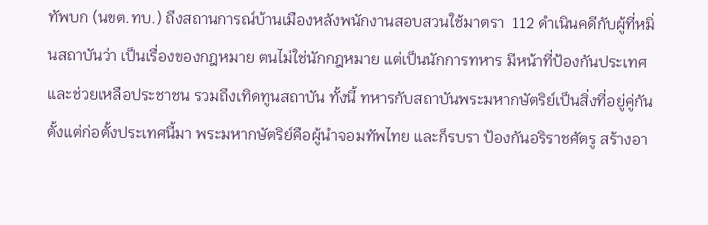ทัพบก (นขต.ทบ.) ถึงสถานการณ์บ้านเมืองหลังพนักงานสอบสวนใช้มาตรา  112 ดำเนินคดีกับผู้ที่หมิ่นสถาบันว่า เป็นเรื่องของกฎหมาย ตนไม่ใช่นักกฎหมาย แต่เป็นนักการทหาร มีหน้าที่ป้องกันประเทศ และช่วยเหลือประชาชน รวมถึงเทิดทูนสถาบัน ทั้งนี้ ทหารกับสถาบันพระมหากษัตริย์เป็นสิ่งที่อยู่คู่กันตั้งแต่ก่อตั้งประเทศนี้มา พระมหากษัตริย์คือผู้นำจอมทัพไทย และก็รบรา ป้องกันอริราชศัตรู สร้างอา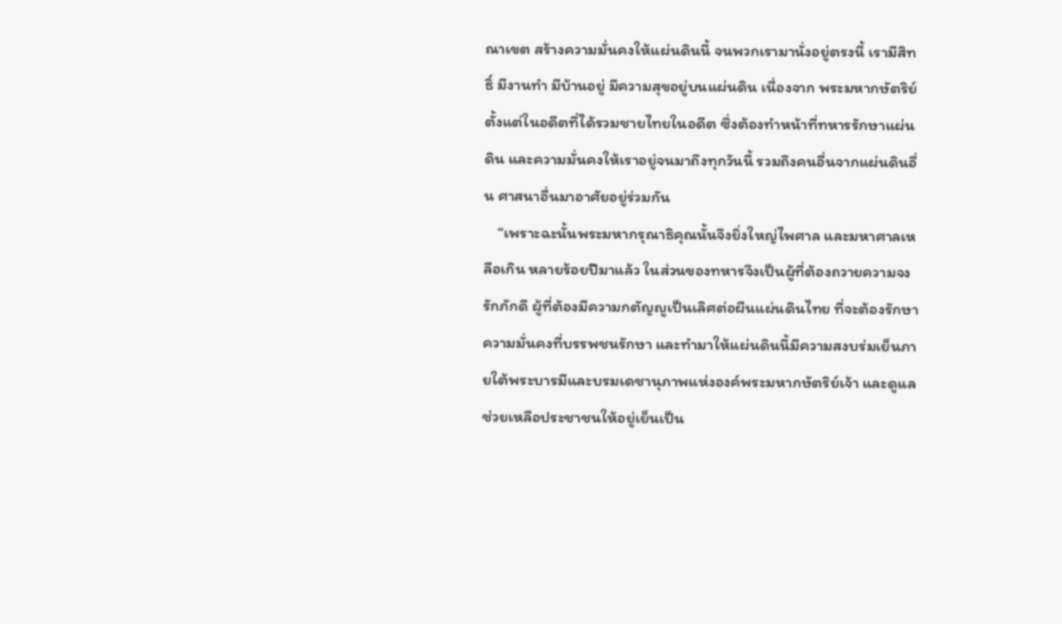ณาเขต สร้างความมั่นคงให้แผ่นดินนี้ จนพวกเรามานั่งอยู่ตรงนี้ เรามีสิทธิ์ มีงานทำ มีบ้านอยู่ มีความสุขอยู่บนแผ่นดิน เนื่องจาก พระมหากษัตริย์ตั้งแต่ในอดีตที่ได้รวมชายไทยในอดีต ซึ่งต้องทำหน้าที่ทหารรักษาแผ่นดิน และความมั่นคงให้เราอยู่จนมาถึงทุกวันนี้ รวมถึงคนอื่นจากแผ่นดินอื่น ศาสนาอื่นมาอาศัยอยู่ร่วมกัน
    “เพราะฉะนั้นพระมหากรุณาธิคุณนั้นจึงยิ่งใหญ่ไพศาล และมหาศาลเหลือเกิน หลายร้อยปีมาแล้ว ในส่วนของทหารจึงเป็นผู้ที่ต้องถวายความจงรักภักดี ผู้ที่ต้องมีความกตัญญูเป็นเลิศต่อผืนแผ่นดินไทย ที่จะต้องรักษาความมั่นคงที่บรรพชนรักษา และทำมาให้แผ่นดินนี้มีความสงบร่มเย็นภายใต้พระบารมีและบรมเดชานุภาพแห่งองค์พระมหากษัตริย์เจ้า และดูแลช่วยเหลือประชาชนให้อยู่เย็นเป็น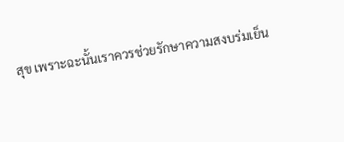สุข เพราะฉะนั้นเราควรช่วยรักษาความสงบร่มเย็น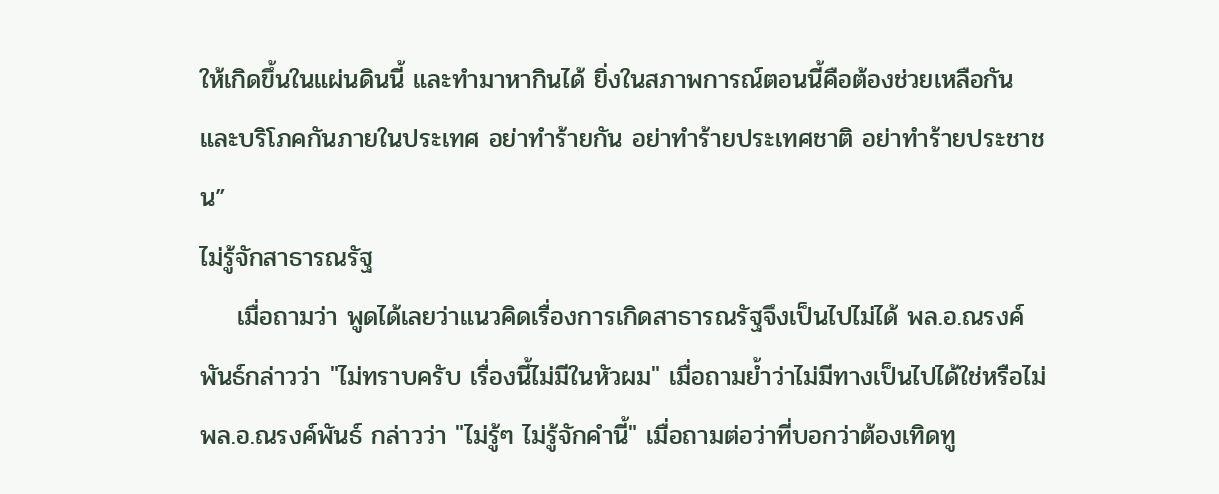ให้เกิดขึ้นในแผ่นดินนี้ และทำมาหากินได้ ยิ่งในสภาพการณ์ตอนนี้คือต้องช่วยเหลือกันและบริโภคกันภายในประเทศ อย่าทำร้ายกัน อย่าทำร้ายประเทศชาติ อย่าทำร้ายประชาชน”
ไม่รู้จักสาธารณรัฐ
    เมื่อถามว่า พูดได้เลยว่าแนวคิดเรื่องการเกิดสาธารณรัฐจึงเป็นไปไม่ได้ พล.อ.ณรงค์พันธ์กล่าวว่า "ไม่ทราบครับ เรื่องนี้ไม่มีในหัวผม" เมื่อถามย้ำว่าไม่มีทางเป็นไปได้ใช่หรือไม่ พล.อ.ณรงค์พันธ์ กล่าวว่า "ไม่รู้ๆ ไม่รู้จักคำนี้" เมื่อถามต่อว่าที่บอกว่าต้องเทิดทู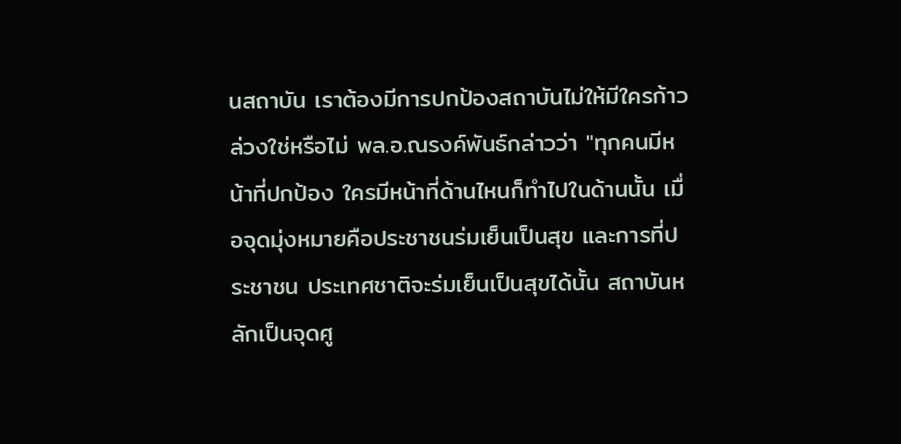นสถาบัน เราต้องมีการปกป้องสถาบันไม่ให้มีใครก้าวล่วงใช่หรือไม่ พล.อ.ณรงค์พันธ์กล่าวว่า "ทุกคนมีหน้าที่ปกป้อง ใครมีหน้าที่ด้านไหนก็ทำไปในด้านนั้น เมื่อจุดมุ่งหมายคือประชาชนร่มเย็นเป็นสุข และการที่ประชาชน ประเทศชาติจะร่มเย็นเป็นสุขได้นั้น สถาบันหลักเป็นจุดศู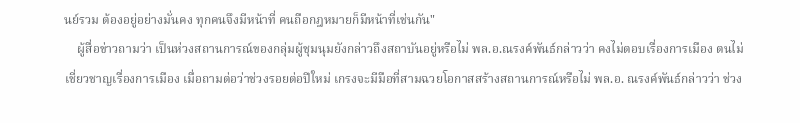นย์รวม ต้องอยู่อย่างมั่นคง ทุกคนจึงมีหน้าที่ คนถือกฎหมายก็มีหน้าที่เช่นกัน"
    ผู้สื่อข่าวถามว่า เป็นห่วงสถานการณ์ของกลุ่มผู้ชุมนุมยังกล่าวถึงสถาบันอยู่หรือไม่ พล.อ.ณรงค์พันธ์กล่าวว่า คงไม่ตอบเรื่องการเมือง ตนไม่เชี่ยวชาญเรื่องการเมือง เมื่อถามต่อว่าช่วงรอยต่อปีใหม่ เกรงจะมีมือที่สามฉวยโอกาสสร้างสถานการณ์หรือไม่ พล.อ. ณรงค์พันธ์กล่าวว่า ช่วง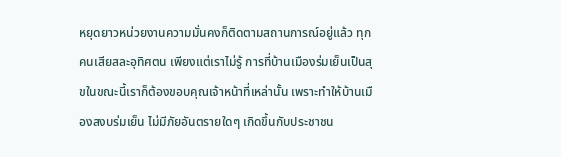หยุดยาวหน่วยงานความมั่นคงก็ติดตามสถานการณ์อยู่แล้ว ทุกคนเสียสละอุทิศตน เพียงแต่เราไม่รู้ การที่บ้านเมืองร่มเย็นเป็นสุขในขณะนี้เราก็ต้องขอบคุณเจ้าหน้าที่เหล่านั้น เพราะทำให้บ้านเมืองสงบร่มเย็น ไม่มีภัยอันตรายใดๆ เกิดขึ้นกับประชาชน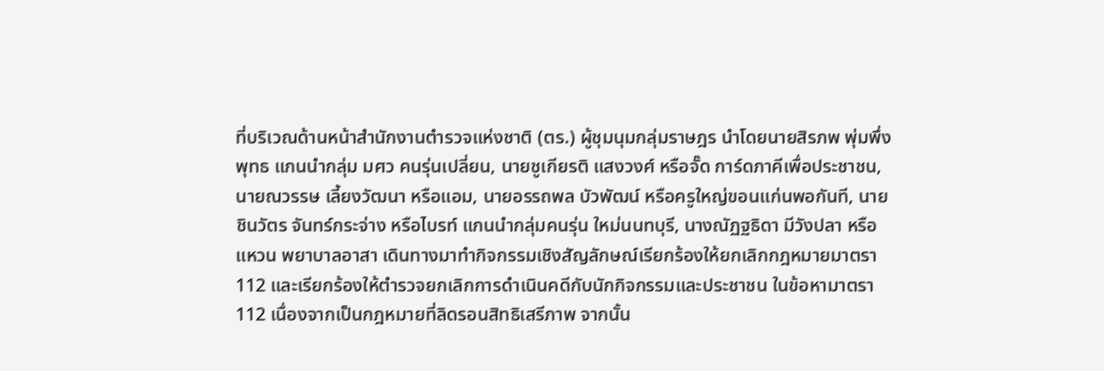ที่บริเวณด้านหน้าสำนักงานตำรวจแห่งชาติ (ตร.) ผู้ชุมนุมกลุ่มราษฎร นำโดยนายสิรภพ พุ่มพึ่งพุทธ แกนนำกลุ่ม มศว คนรุ่นเปลี่ยน, นายชูเกียรติ แสงวงศ์ หรือจั๊ด การ์ดภาคีเพื่อประชาชน, นายณวรรษ เลี้ยงวัฒนา หรือแอม, นายอรรถพล บัวพัฒน์ หรือครูใหญ่ขอนแก่นพอกันที, นายชินวัตร จันทร์กระจ่าง หรือไบรท์ แกนนำกลุ่มคนรุ่น ใหม่นนทบุรี, นางณัฏฐธิดา มีวังปลา หรือแหวน พยาบาลอาสา เดินทางมาทำกิจกรรมเชิงสัญลักษณ์เรียกร้องให้ยกเลิกกฎหมายมาตรา 112 และเรียกร้องให้ตำรวจยกเลิกการดำเนินคดีกับนักกิจกรรมและประชาชน ในข้อหามาตรา 112 เนื่องจากเป็นกฎหมายที่ลิดรอนสิทธิเสรีภาพ จากนั้น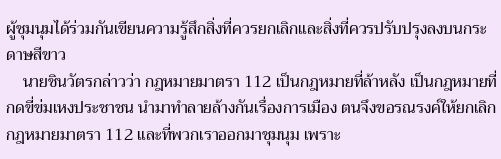ผู้ชุมนุมได้ร่วมกันเขียนความรู้สึกสิ่งที่ควรยกเลิกและสิ่งที่ควรปรับปรุงลงบนกระดาษสีขาว
    นายชินวัตรกล่าวว่า กฎหมายมาตรา 112 เป็นกฎหมายที่ล้าหลัง เป็นกฎหมายที่กดขี่ข่มเหงประชาชน นำมาทำลายล้างกันเรื่องการเมือง ตนจึงขอรณรงค์ให้ยกเลิกกฎหมายมาตรา 112 และที่พวกเราออกมาชุมนุม เพราะ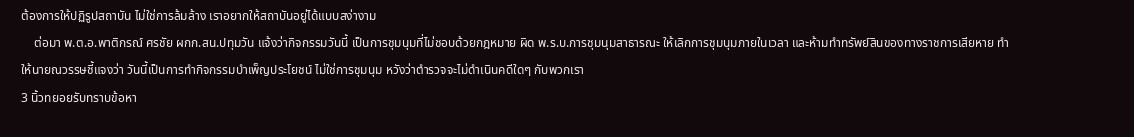ต้องการให้ปฏิรูปสถาบัน ไม่ใช่การล้มล้าง เราอยากให้สถาบันอยู่ได้แบบสง่างาม
    ต่อมา พ.ต.อ.พาติกรณ์ ศรชัย ผกก.สน.ปทุมวัน แจ้งว่ากิจกรรมวันนี้ เป็นการชุมนุมที่ไม่ชอบด้วยกฎหมาย ผิด พ.ร.บ.การชุมนุมสาธารณะ ให้เลิกการชุมนุมภายในเวลา และห้ามทำทรัพย์สินของทางราชการเสียหาย ทำให้นายณวรรษชี้แจงว่า วันนี้เป็นการทำกิจกรรมบำเพ็ญประโยชน์ ไม่ใช่การชุมนุม หวังว่าตำรวจจะไม่ดำเนินคดีใดๆ กับพวกเรา
3 นิ้วทยอยรับทราบข้อหา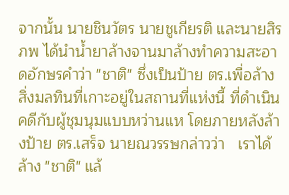จากนั้น นายชินวัตร นายชูเกียรติ และนายสิรภพ ได้นำน้ำยาล้างจานมาล้างทำความสะอาดอักษรคำว่า "ชาติ" ซึ่งเป็นป้าย ตร.เพื่อล้างสิ่งมลทินที่เกาะอยู่ในสถานที่แห่งนี้ ที่ดำเนินคดีกับผู้ชุมนุมแบบหว่านแห โดยภายหลังล้างป้าย ตร.เสร็จ นายณวรรษกล่าวว่า   เราได้ล้าง "ชาติ" แล้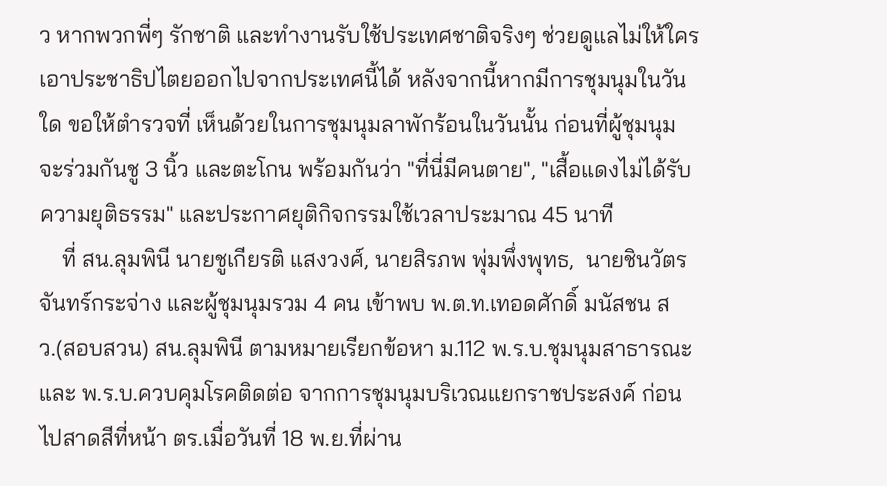ว หากพวกพี่ๆ รักชาติ และทำงานรับใช้ประเทศชาติจริงๆ ช่วยดูแลไม่ให้ใครเอาประชาธิปไตยออกไปจากประเทศนี้ได้ หลังจากนี้หากมีการชุมนุมในวันใด ขอให้ตำรวจที่ เห็นด้วยในการชุมนุมลาพักร้อนในวันนั้น ก่อนที่ผู้ชุมนุมจะร่วมกันชู 3 นิ้ว และตะโกน พร้อมกันว่า "ที่นี่มีคนตาย", "เสื้อแดงไม่ได้รับความยุติธรรม" และประกาศยุติกิจกรรมใช้เวลาประมาณ 45 นาที
    ที่ สน.ลุมพินี นายชูเกียรติ แสงวงศ์, นายสิรภพ พุ่มพึ่งพุทธ,  นายชินวัตร จันทร์กระจ่าง และผู้ชุมนุมรวม 4 คน เข้าพบ พ.ต.ท.เทอดศักดิ์ มนัสชน สว.(สอบสวน) สน.ลุมพินี ตามหมายเรียกข้อหา ม.112 พ.ร.บ.ชุมนุมสาธารณะ และ พ.ร.บ.ควบคุมโรคติดต่อ จากการชุมนุมบริเวณแยกราชประสงค์ ก่อนไปสาดสีที่หน้า ตร.เมื่อวันที่ 18 พ.ย.ที่ผ่าน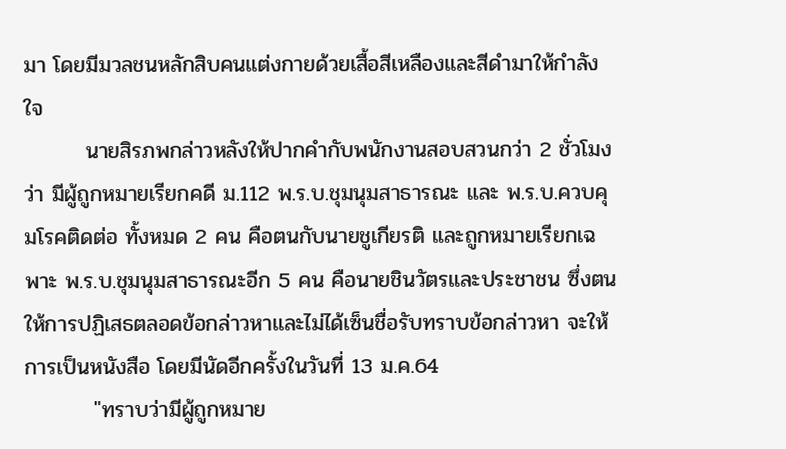มา โดยมีมวลชนหลักสิบคนแต่งกายด้วยเสื้อสีเหลืองและสีดำมาให้กำลังใจ
        นายสิรภพกล่าวหลังให้ปากคำกับพนักงานสอบสวนกว่า 2 ชั่วโมงว่า มีผู้ถูกหมายเรียกคดี ม.112 พ.ร.บ.ชุมนุมสาธารณะ และ พ.ร.บ.ควบคุมโรคติดต่อ ทั้งหมด 2 คน คือตนกับนายชูเกียรติ และถูกหมายเรียกเฉพาะ พ.ร.บ.ชุมนุมสาธารณะอีก 5 คน คือนายชินวัตรและประชาชน ซึ่งตนให้การปฏิเสธตลอดข้อกล่าวหาและไม่ได้เซ็นชื่อรับทราบข้อกล่าวหา จะให้การเป็นหนังสือ โดยมีนัดอีกครั้งในวันที่ 13 ม.ค.64
         "ทราบว่ามีผู้ถูกหมาย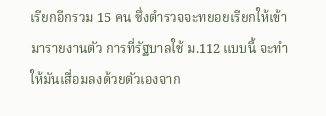เรียกอีกรวม 15 คน ซึ่งตำรวจจะทยอยเรียกให้เข้ามารายงานตัว การที่รัฐบาลใช้ ม.112 แบบนี้ จะทำให้มันเสื่อมลงด้วยตัวเองจาก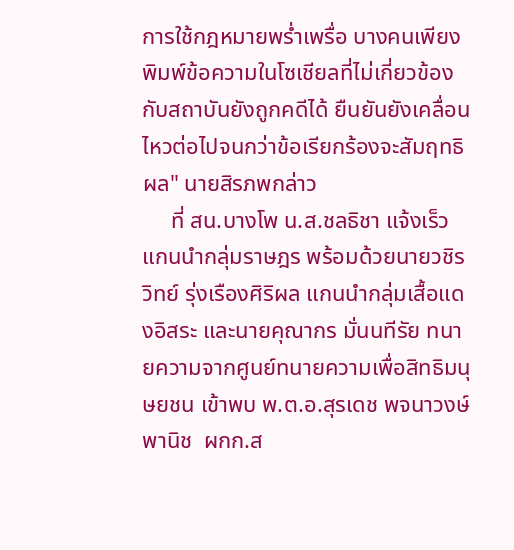การใช้กฎหมายพร่ำเพรื่อ บางคนเพียงพิมพ์ข้อความในโซเชียลที่ไม่เกี่ยวข้องกับสถาบันยังถูกคดีได้ ยืนยันยังเคลื่อนไหวต่อไปจนกว่าข้อเรียกร้องจะสัมฤทธิผล" นายสิรภพกล่าว
     ที่ สน.บางโพ น.ส.ชลธิชา แจ้งเร็ว แกนนำกลุ่มราษฎร พร้อมด้วยนายวชิรวิทย์ รุ่งเรืองศิริผล แกนนำกลุ่มเสื้อแดงอิสระ และนายคุณากร มั่นนทีรัย ทนายความจากศูนย์ทนายความเพื่อสิทธิมนุษยชน เข้าพบ พ.ต.อ.สุรเดช พจนาวงษ์พานิช  ผกก.ส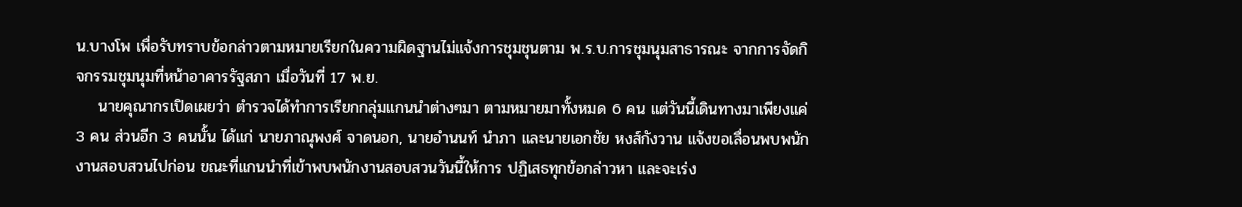น.บางโพ เพื่อรับทราบข้อกล่าวตามหมายเรียกในความผิดฐานไม่แจ้งการชุมชุนตาม พ.ร.บ.การชุมนุมสาธารณะ จากการจัดกิจกรรมชุมนุมที่หน้าอาคารรัฐสภา เมื่อวันที่ 17 พ.ย.
    นายคุณากรเปิดเผยว่า ตำรวจได้ทำการเรียกกลุ่มแกนนำต่างๆมา ตามหมายมาทั้งหมด 6 คน แต่วันนี้เดินทางมาเพียงแค่ 3 คน ส่วนอีก 3 คนนั้น ได้แก่ นายภาณุพงศ์ จาดนอก, นายอำนนท์ นำภา และนายเอกชัย หงส์กังวาน แจ้งขอเลื่อนพบพนักงานสอบสวนไปก่อน ขณะที่แกนนำที่เข้าพบพนักงานสอบสวนวันนี้ให้การ ปฏิเสธทุกข้อกล่าวหา และจะเร่ง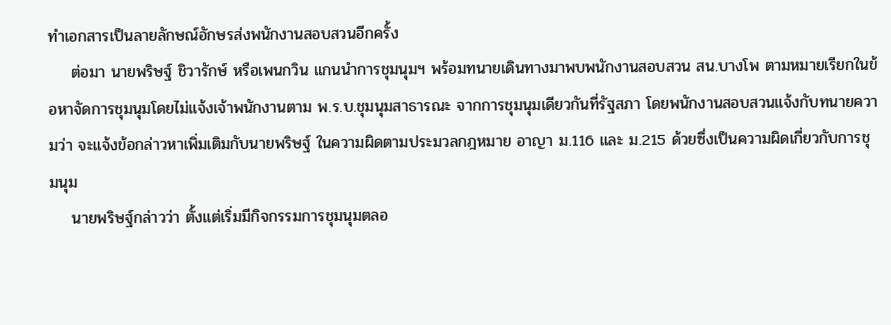ทำเอกสารเป็นลายลักษณ์อักษรส่งพนักงานสอบสวนอีกครั้ง
    ต่อมา นายพริษฐ์ ชิวารักษ์ หรือเพนกวิน แกนนำการชุมนุมฯ พร้อมทนายเดินทางมาพบพนักงานสอบสวน สน.บางโพ ตามหมายเรียกในข้อหาจัดการชุมนุมโดยไม่แจ้งเจ้าพนักงานตาม พ.ร.บ.ชุมนุมสาธารณะ จากการชุมนุมเดียวกันที่รัฐสภา โดยพนักงานสอบสวนแจ้งกับทนายความว่า จะแจ้งข้อกล่าวหาเพิ่มเติมกับนายพริษฐ์ ในความผิดตามประมวลกฎหมาย อาญา ม.116 และ ม.215 ด้วยซึ่งเป็นความผิดเกี่ยวกับการชุมนุม
    นายพริษฐ์กล่าวว่า ตั้งแต่เริ่มมีกิจกรรมการชุมนุมตลอ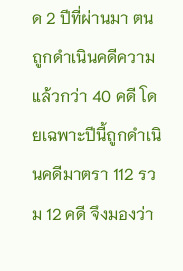ด 2 ปีที่ผ่านมา ตนถูกดำเนินคดีความแล้วกว่า 40 คดี โดยเฉพาะปีนี้ถูกดำเนินคดีมาตรา 112 รวม 12 คดี จึงมองว่า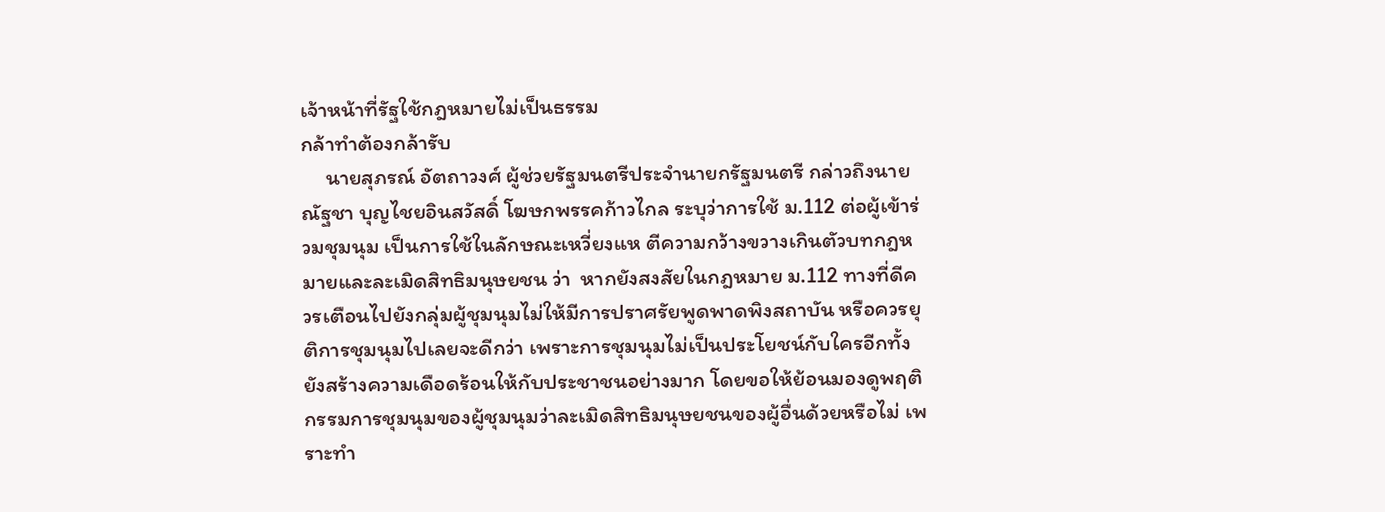เจ้าหน้าที่รัฐใช้กฎหมายไม่เป็นธรรม
กล้าทำต้องกล้ารับ
     นายสุภรณ์ อัตถาวงศ์ ผู้ช่วยรัฐมนตรีประจำนายกรัฐมนตรี กล่าวถึงนายณัฐชา บุญไชยอินสวัสดิ์ โฆษกพรรคก้าวไกล ระบุว่าการใช้ ม.112 ต่อผู้เข้าร่วมชุมนุม เป็นการใช้ในลักษณะเหวี่ยงแห ตีความกว้างขวางเกินตัวบทกฎหมายและละเมิดสิทธิมนุษยชน ว่า  หากยังสงสัยในกฎหมาย ม.112 ทางที่ดีควรเตือนไปยังกลุ่มผู้ชุมนุมไม่ให้มีการปราศรัยพูดพาดพิงสถาบัน หรือควรยุติการชุมนุมไปเลยจะดีกว่า เพราะการชุมนุมไม่เป็นประโยชน์กับใครอีกทั้งยังสร้างความเดือดร้อนให้กับประชาชนอย่างมาก โดยขอให้ย้อนมองดูพฤติกรรมการชุมนุมของผู้ชุมนุมว่าละเมิดสิทธิมนุษยชนของผู้อื่นด้วยหรือไม่ เพราะทำ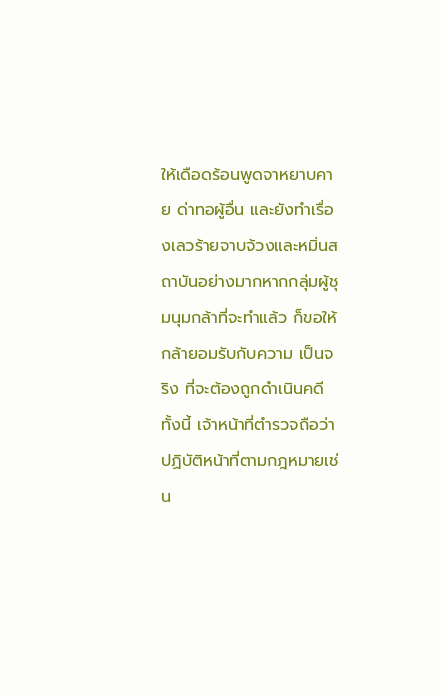ให้เดือดร้อนพูดจาหยาบคาย ด่าทอผู้อื่น และยังทำเรื่องเลวร้ายจาบจ้วงและหมิ่นสถาบันอย่างมากหากกลุ่มผู้ชุมนุมกล้าที่จะทำแล้ว ก็ขอให้กล้ายอมรับกับความ เป็นจริง ที่จะต้องถูกดำเนินคดี ทั้งนี้ เจ้าหน้าที่ตำรวจถือว่าปฏิบัติหน้าที่ตามกฎหมายเช่น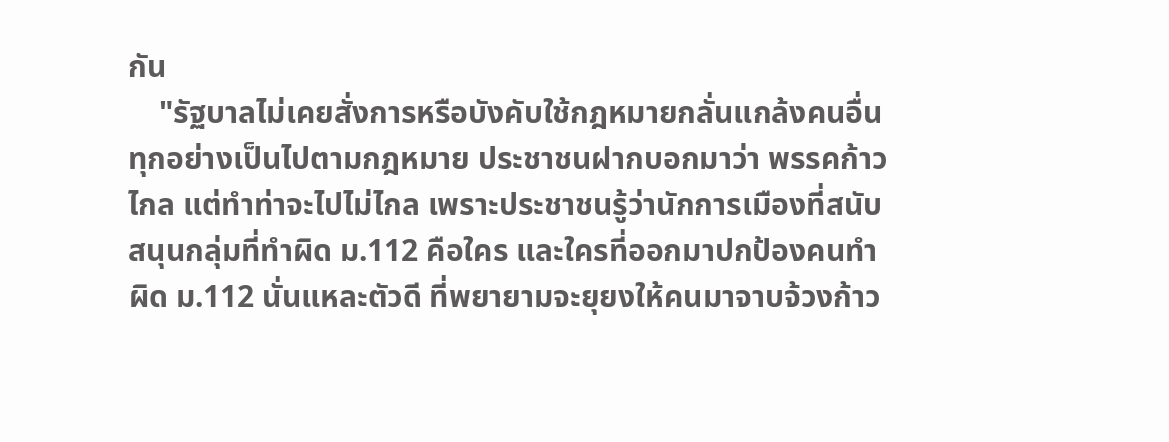กัน
    "รัฐบาลไม่เคยสั่งการหรือบังคับใช้กฎหมายกลั่นแกล้งคนอื่น ทุกอย่างเป็นไปตามกฎหมาย ประชาชนฝากบอกมาว่า พรรคก้าวไกล แต่ทำท่าจะไปไม่ไกล เพราะประชาชนรู้ว่านักการเมืองที่สนับสนุนกลุ่มที่ทำผิด ม.112 คือใคร และใครที่ออกมาปกป้องคนทำผิด ม.112 นั่นแหละตัวดี ที่พยายามจะยุยงให้คนมาจาบจ้วงก้าว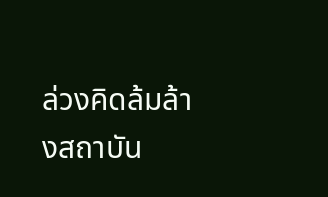ล่วงคิดล้มล้างสถาบัน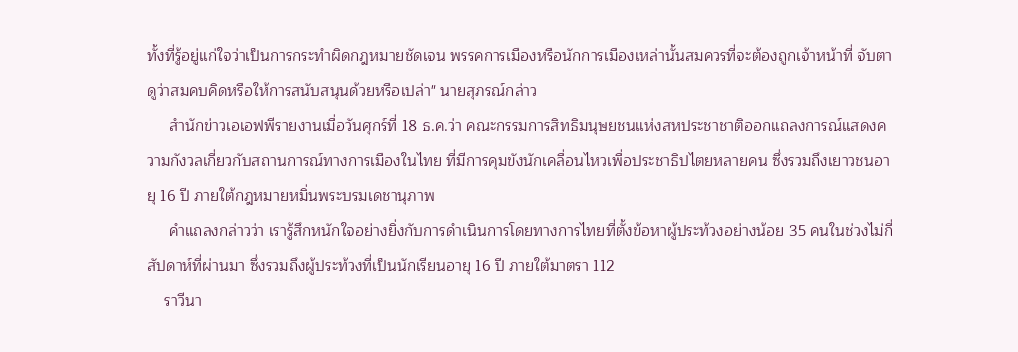ทั้งที่รู้อยู่แก่ใจว่าเป็นการกระทำผิดกฎหมายชัดเจน พรรคการเมืองหรือนักการเมืองเหล่านั้นสมควรที่จะต้องถูกเจ้าหน้าที่ จับตาดูว่าสมคบคิดหรือให้การสนับสนุนด้วยหรือเปล่า" นายสุภรณ์กล่าว
     สำนักข่าวเอเอฟพีรายงานเมื่อวันศุกร์ที่ 18 ธ.ค.ว่า คณะกรรมการสิทธิมนุษยชนแห่งสหประชาชาติออกแถลงการณ์แสดงความกังวลเกี่ยวกับสถานการณ์ทางการเมืองในไทย ที่มีการคุมขังนักเคลื่อนไหวเพื่อประชาธิปไตยหลายคน ซึ่งรวมถึงเยาวชนอายุ 16 ปี ภายใต้กฎหมายหมิ่นพระบรมเดชานุภาพ
     คำแถลงกล่าวว่า เรารู้สึกหนักใจอย่างยิ่งกับการดำเนินการโดยทางการไทยที่ตั้งข้อหาผู้ประท้วงอย่างน้อย 35 คนในช่วงไม่กี่สัปดาห์ที่ผ่านมา ซึ่งรวมถึงผู้ประท้วงที่เป็นนักเรียนอายุ 16 ปี ภายใต้มาตรา 112
    ราวีนา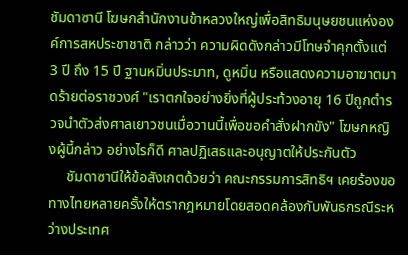ชัมดาซานี โฆษกสำนักงานข้าหลวงใหญ่เพื่อสิทธิมนุษยชนแห่งองค์การสหประชาชาติ กล่าวว่า ความผิดดังกล่าวมีโทษจำคุกตั้งแต่ 3 ปี ถึง 15 ปี ฐานหมิ่นประมาท, ดูหมิ่น หรือแสดงความอาฆาตมาดร้ายต่อราชวงศ์ "เราตกใจอย่างยิ่งที่ผู้ประท้วงอายุ 16 ปีถูกตำรวจนำตัวส่งศาลเยาวชนเมื่อวานนี้เพื่อขอคำสั่งฝากขัง" โฆษกหญิงผู้นี้กล่าว อย่างไรก็ดี ศาลปฏิเสธและอนุญาตให้ประกันตัว
     ชัมดาซานีให้ข้อสังเกตด้วยว่า คณะกรรมการสิทธิฯ เคยร้องขอทางไทยหลายครั้งให้ตรากฎหมายโดยสอดคล้องกับพันธกรณีระหว่างประเทศ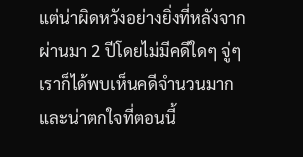แต่น่าผิดหวังอย่างยิ่งที่หลังจากผ่านมา 2 ปีโดยไม่มีคดีใดๆ จู่ๆ เราก็ได้พบเห็นคดีจำนวนมาก และน่าตกใจที่ตอนนี้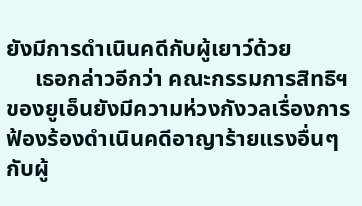ยังมีการดำเนินคดีกับผู้เยาว์ด้วย
     เธอกล่าวอีกว่า คณะกรรมการสิทธิฯ ของยูเอ็นยังมีความห่วงกังวลเรื่องการฟ้องร้องดำเนินคดีอาญาร้ายแรงอื่นๆ กับผู้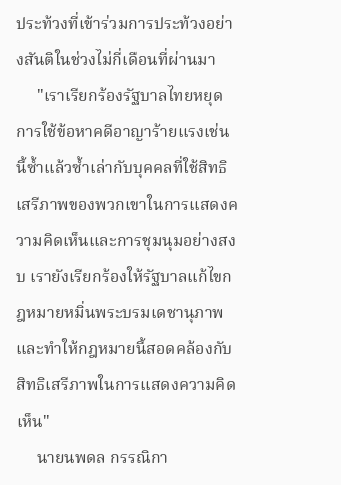ประท้วงที่เข้าร่วมการประท้วงอย่างสันติในช่วงไม่กี่เดือนที่ผ่านมา
     "เราเรียกร้องรัฐบาลไทยหยุดการใช้ข้อหาคดีอาญาร้ายแรงเช่นนี้ซ้ำแล้วซ้ำเล่ากับบุคคลที่ใช้สิทธิเสรีภาพของพวกเขาในการแสดงความคิดเห็นและการชุมนุมอย่างสงบ เรายังเรียกร้องให้รัฐบาลแก้ไขกฎหมายหมิ่นพระบรมเดชานุภาพ และทำให้กฎหมายนี้สอดคล้องกับสิทธิเสรีภาพในการแสดงความคิดเห็น"
     นายนพดล กรรณิกา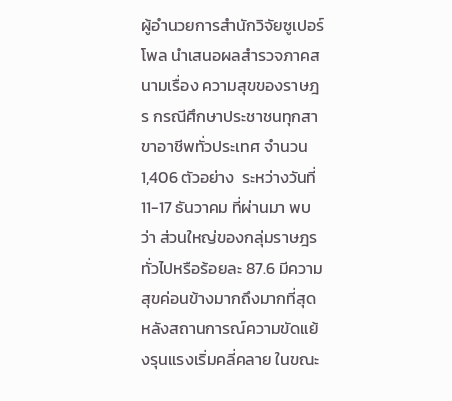ผู้อำนวยการสำนักวิจัยซูเปอร์โพล นำเสนอผลสำรวจภาคสนามเรื่อง ความสุขของราษฎร กรณีศึกษาประชาชนทุกสาขาอาชีพทั่วประเทศ จำนวน 1,406 ตัวอย่าง  ระหว่างวันที่ 11-17 ธันวาคม ที่ผ่านมา พบว่า ส่วนใหญ่ของกลุ่มราษฎรทั่วไปหรือร้อยละ 87.6 มีความสุขค่อนข้างมากถึงมากที่สุด  หลังสถานการณ์ความขัดแย้งรุนแรงเริ่มคลี่คลาย ในขณะ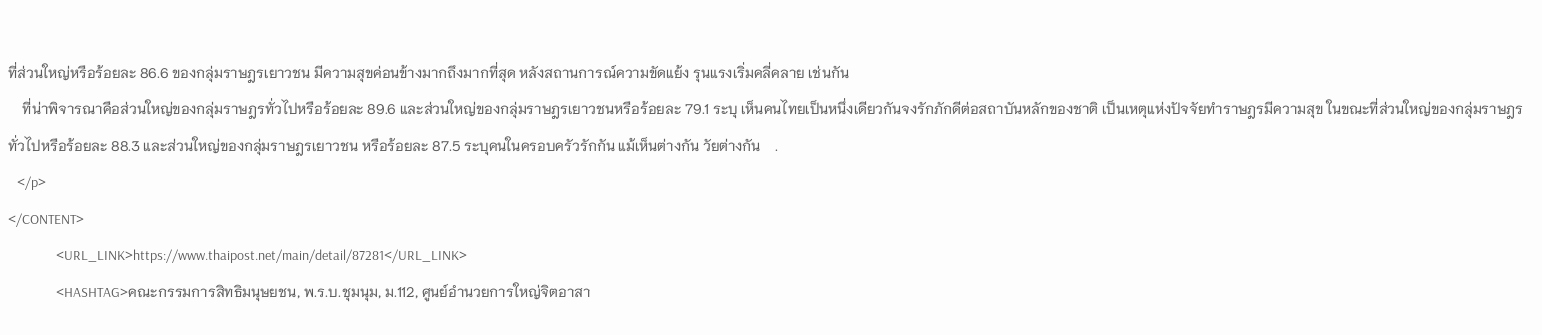ที่ส่วนใหญ่หรือร้อยละ 86.6 ของกลุ่มราษฎรเยาวชน มีความสุขค่อนข้างมากถึงมากที่สุด หลังสถานการณ์ความขัดแย้ง รุนแรงเริ่มคลี่คลาย เช่นกัน
    ที่น่าพิจารณาคือส่วนใหญ่ของกลุ่มราษฎรทั่วไปหรือร้อยละ 89.6 และส่วนใหญ่ของกลุ่มราษฎรเยาวชนหรือร้อยละ 79.1 ระบุ เห็นคนไทยเป็นหนึ่งเดียวกันจงรักภักดีต่อสถาบันหลักของชาติ เป็นเหตุแห่งปัจจัยทำราษฎรมีความสุข ในขณะที่ส่วนใหญ่ของกลุ่มราษฎรทั่วไปหรือร้อยละ 88.3 และส่วนใหญ่ของกลุ่มราษฎรเยาวชน หรือร้อยละ 87.5 ระบุคนในครอบครัวรักกัน แม้เห็นต่างกัน วัยต่างกัน    .
   </p>
</CONTENT>
                <URL_LINK>https://www.thaipost.net/main/detail/87281</URL_LINK>
                <HASHTAG>คณะกรรมการสิทธิมนุษยชน, พ.ร.บ.ชุมนุม, ม.112, ศูนย์อำนวยการใหญ่จิตอาสา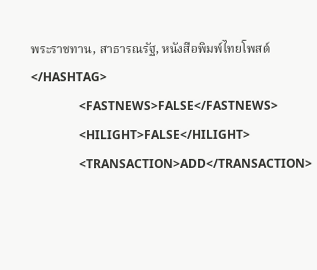พระราชทาน, สาธารณรัฐ, หนังสือพิมพ์ไทยโพสต์</HASHTAG>
                <FASTNEWS>FALSE</FASTNEWS>
                <HILIGHT>FALSE</HILIGHT>
                <TRANSACTION>ADD</TRANSACTION>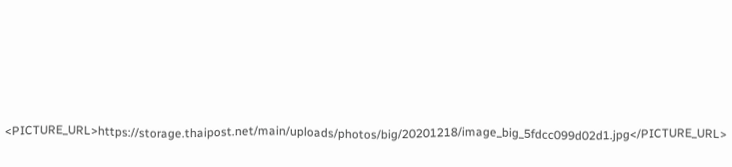<PICTURE_URL>https://storage.thaipost.net/main/uploads/photos/big/20201218/image_big_5fdcc099d02d1.jpg</PICTURE_URL>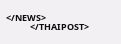</NEWS>
            </THAIPOST>